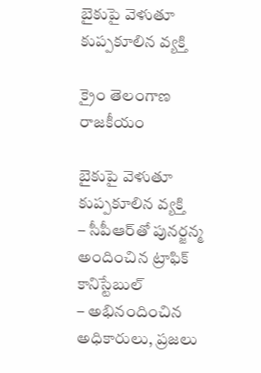బైకుపై వెళుతూ కుప్పకూలిన వ్యక్తి

క్రైం తెలంగాణ రాజకీయం

బైకుపై వెళుతూ కుప్పకూలిన వ్యక్తి
– సీపీఆర్‌తో పునర్జన్మ అందించిన ట్రాఫిక్ కానిస్టేబుల్
– అభినందించిన అధికారులు, ప్రజలు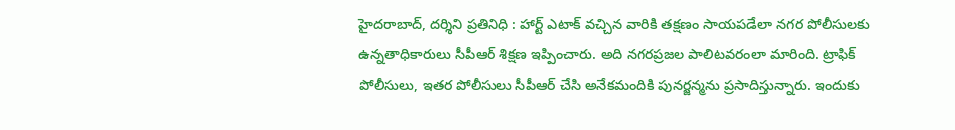హైదరాబాద్, దర్శిని ప్రతినిధి : హార్ట్ ఎటాక్ వచ్చిన వారికి తక్షణం సాయపడేలా నగర పోలీసులకు ఉన్నతాధికారులు సీపీఆర్ శిక్షణ ఇప్పించారు. అది నగరప్రజల పాలిటవరంలా మారింది. ట్రాఫిక్‌ పోలీసులు, ఇతర పోలీసులు సీపీఆర్‌ చేసి అనేకమందికి పునర్జన్మను ప్రసాదిస్తున్నారు. ఇందుకు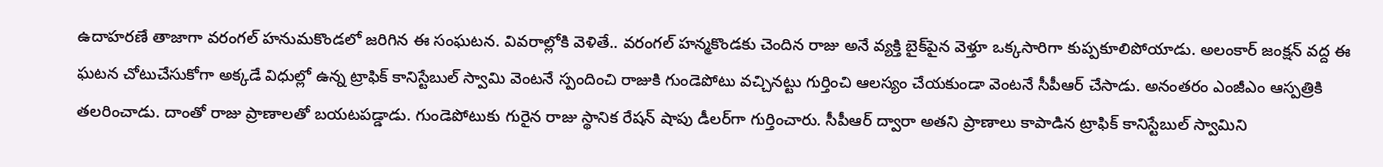ఉదాహరణే తాజాగా వరంగల్‌ హనుమకొండలో జరిగిన ఈ సంఘటన. వివరాల్లోకి వెళితే.. వరంగల్‌ హన్మకొండకు చెందిన రాజు అనే వ్యక్తి బైక్‌పైన వెళ్తూ ఒక్కసారిగా కుప్పకూలిపోయాడు. అలంకార్‌ జంక్షన్‌ వద్ద ఈ ఘటన చోటుచేసుకోగా అక్కడే విధుల్లో ఉన్న ట్రాఫిక్‌ కానిస్టేబుల్‌ స్వామి వెంటనే స్పందించి రాజుకి గుండెపోటు వచ్చినట్టు గుర్తించి ఆలస్యం చేయకుండా వెంటనే సీపీఆర్‌ చేసాడు. అనంతరం ఎంజీఎం ఆస్పత్రికి తలరించాడు. దాంతో రాజు ప్రాణాలతో బయటపడ్డాడు. గుండెపోటుకు గురైన రాజు స్థానిక రేషన్‌ షాపు డీలర్‌గా గుర్తించారు. సీపీఆర్‌ ద్వారా అతని ప్రాణాలు కాపాడిన ట్రాఫిక్‌ కానిస్టేబుల్‌ స్వామిని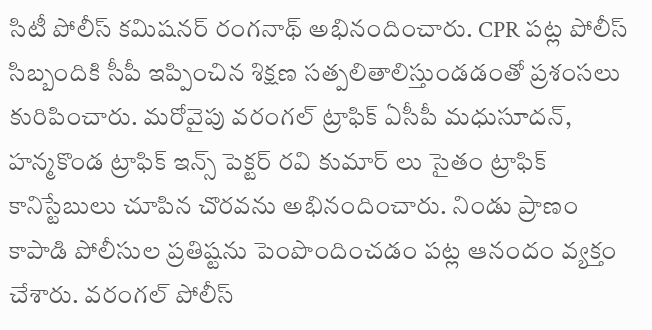సిటీ పోలీస్‌ కమిషనర్‌ రంగనాథ్‌ అభినందించారు. CPR పట్ల పోలీస్ సిబ్బందికి సీపీ ఇప్పించిన శిక్షణ సత్పలితాలిస్తుండడంతో ప్రశంసలు కురిపించారు. మరోవైపు వరంగల్ ట్రాఫిక్ ఏసీపీ మధుసూదన్, హన్మకొండ ట్రాఫిక్ ఇన్స్ పెక్టర్ రవి కుమార్ లు సైతం ట్రాఫిక్ కానిస్టేబులు చూపిన చొరవను అభినందించారు. నిండు ప్రాణం కాపాడి పోలీసుల ప్రతిష్టను పెంపొందించడం పట్ల ఆనందం వ్యక్తం చేశారు. వరంగల్ పోలీస్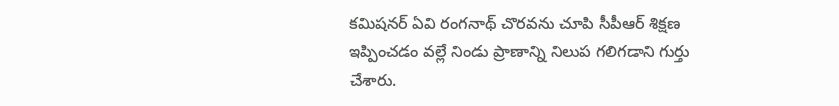కమిషనర్ ఏవి రంగనాథ్ చొరవను చూపి సీపీఆర్ శిక్షణ ఇప్పించడం వల్లే నిండు ప్రాణాన్ని నిలుప గలిగడాని గుర్తు చేశారు.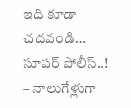ఇది కూడా చదవండి…
సూపర్ పోలీస్..!
– నాలుగేళ్లుగా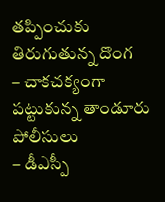తప్పించుకు తిరుగుతున్న దొంగ
– చాకచక్యంగా పట్టుకున్న తాండూరు పోలీసులు
– డీఎస్పీ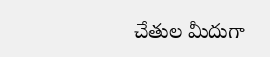చేతుల మీదుగా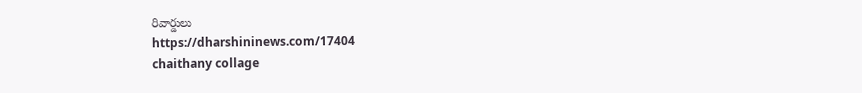రివార్డులు
https://dharshininews.com/17404
chaithany collage